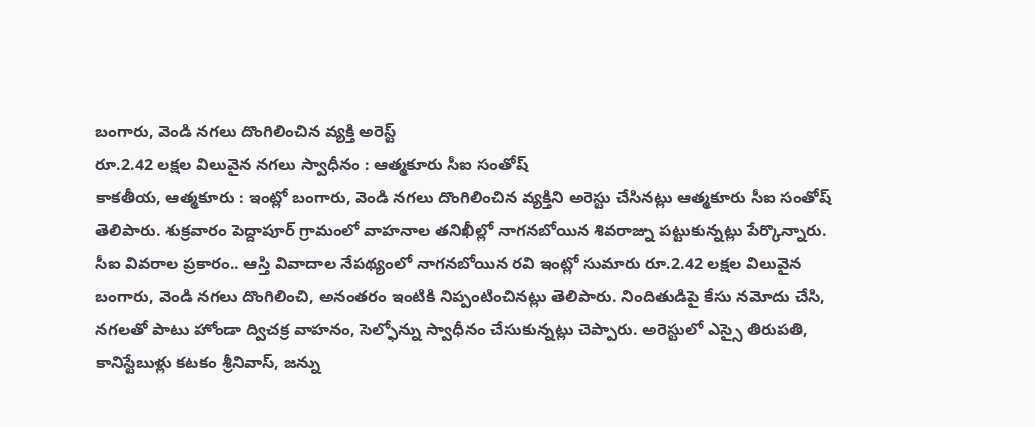బంగారు, వెండి నగలు దొంగిలించిన వ్యక్తి అరెస్ట్
రూ.2.42 లక్షల విలువైన నగలు స్వాధీనం : ఆత్మకూరు సీఐ సంతోష్
కాకతీయ, ఆత్మకూరు : ఇంట్లో బంగారు, వెండి నగలు దొంగిలించిన వ్యక్తిని అరెస్టు చేసినట్లు ఆత్మకూరు సీఐ సంతోష్ తెలిపారు. శుక్రవారం పెద్దాపూర్ గ్రామంలో వాహనాల తనిఖీల్లో నాగనబోయిన శివరాజ్ను పట్టుకున్నట్లు పేర్కొన్నారు. సీఐ వివరాల ప్రకారం.. ఆస్తి వివాదాల నేపథ్యంలో నాగనబోయిన రవి ఇంట్లో సుమారు రూ.2.42 లక్షల విలువైన బంగారు, వెండి నగలు దొంగిలించి, అనంతరం ఇంటికి నిప్పంటించినట్లు తెలిపారు. నిందితుడిపై కేసు నమోదు చేసి, నగలతో పాటు హోండా ద్విచక్ర వాహనం, సెల్ఫోన్ను స్వాధీనం చేసుకున్నట్లు చెప్పారు. అరెస్టులో ఎస్సై తిరుపతి, కానిస్టేబుళ్లు కటకం శ్రీనివాస్, జన్ను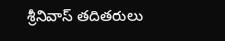శ్రీనివాస్ తదితరులు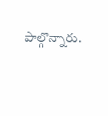పాల్గొన్నారు.